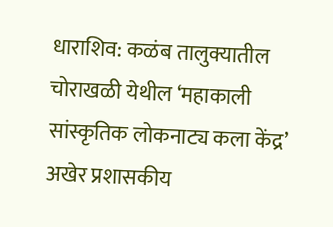धाराशिव: कळंब तालुक्यातील चोराखळी येथील ‘महाकाली सांस्कृतिक लोकनाट्य कला केंद्र’ अखेर प्रशासकीय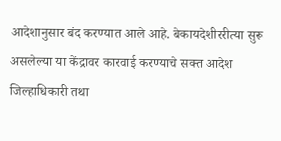आदेशानुसार बंद करण्यात आले आहे. बेकायदेशीररीत्या सुरू असलेल्या या केंद्रावर कारवाई करण्याचे सक्त आदेश जिल्हाधिकारी तथा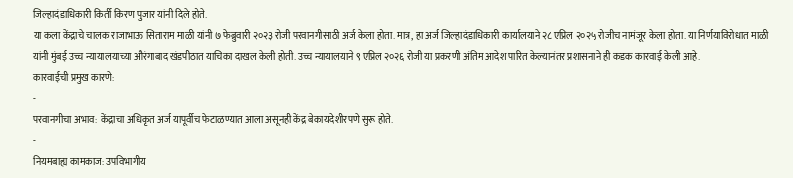जिल्हादंडाधिकारी किर्ती किरण पुजार यांनी दिले होते.
या कला केंद्राचे चालक राजाभाऊ सिताराम माळी यांनी ७ फेब्रुवारी २०२३ रोजी परवानगीसाठी अर्ज केला होता. मात्र, हा अर्ज जिल्हादंडाधिकारी कार्यालयाने २८ एप्रिल २०२५ रोजीच नामंजूर केला होता. या निर्णयाविरोधात माळी यांनी मुंबई उच्च न्यायालयाच्या औरंगाबाद खंडपीठात याचिका दाखल केली होती. उच्च न्यायालयाने ९ एप्रिल २०२६ रोजी या प्रकरणी अंतिम आदेश पारित केल्यानंतर प्रशासनाने ही कडक कारवाई केली आहे.
कारवाईची प्रमुख कारणे:
-
परवानगीचा अभाव: केंद्राचा अधिकृत अर्ज यापूर्वीच फेटाळण्यात आला असूनही केंद्र बेकायदेशीरपणे सुरू होते.
-
नियमबाह्य कामकाज: उपविभागीय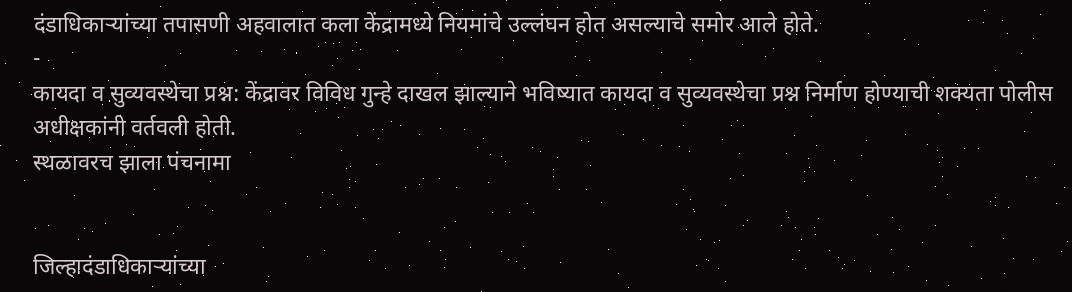दंडाधिकाऱ्यांच्या तपासणी अहवालात कला केंद्रामध्ये नियमांचे उल्लंघन होत असल्याचे समोर आले होते.
-
कायदा व सुव्यवस्थेचा प्रश्न: केंद्रावर विविध गुन्हे दाखल झाल्याने भविष्यात कायदा व सुव्यवस्थेचा प्रश्न निर्माण होण्याची शक्यता पोलीस अधीक्षकांनी वर्तवली होती.
स्थळावरच झाला पंचनामा


जिल्हादंडाधिकाऱ्यांच्या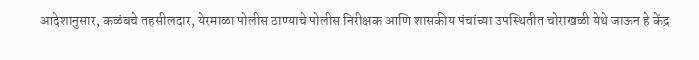आदेशानुसार, कळंबचे तहसीलदार, येरमाळा पोलीस ठाण्याचे पोलीस निरीक्षक आणि शासकीय पंचांच्या उपस्थितीत चोराखळी येथे जाऊन हे केंद्र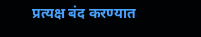प्रत्यक्ष बंद करण्यात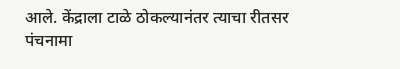आले. केंद्राला टाळे ठोकल्यानंतर त्याचा रीतसर पंचनामा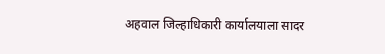अहवाल जिल्हाधिकारी कार्यालयाला सादर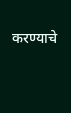करण्याचे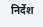निर्देश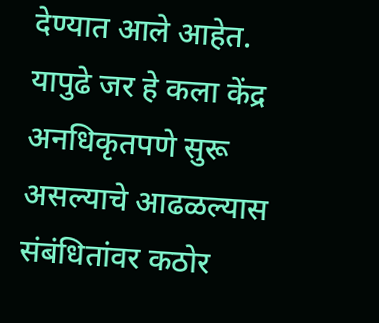देण्यात आले आहेत.
यापुढे जर हे कला केंद्र अनधिकृतपणे सुरू असल्याचे आढळल्यास संबंधितांवर कठोर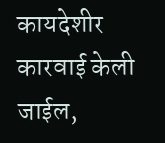कायदेशीर कारवाई केली जाईल,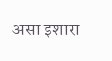असा इशारा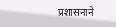प्रशासनाने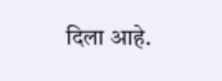दिला आहे.